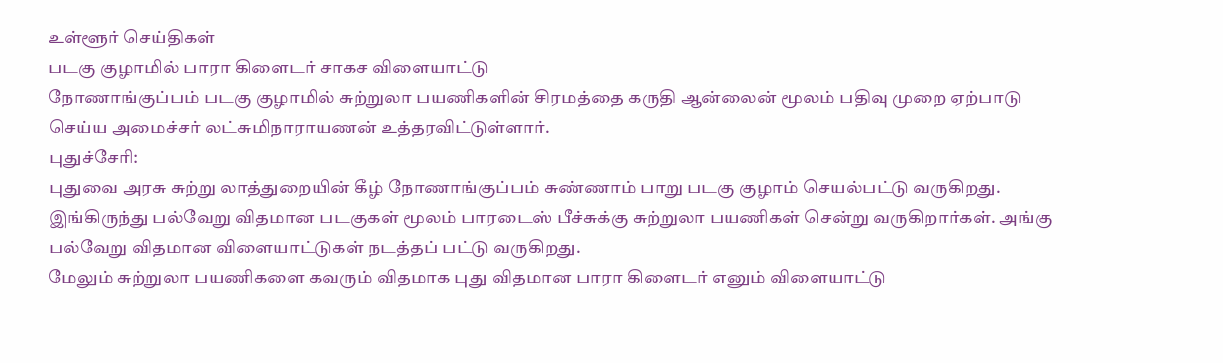உள்ளூர் செய்திகள்
படகு குழாமில் பாரா கிளைடர் சாகச விளையாட்டு
நோணாங்குப்பம் படகு குழாமில் சுற்றுலா பயணிகளின் சிரமத்தை கருதி ஆன்லைன் மூலம் பதிவு முறை ஏற்பாடு செய்ய அமைச்சர் லட்சுமிநாராயணன் உத்தரவிட்டுள்ளார்.
புதுச்சேரி:
புதுவை அரசு சுற்று லாத்துறையின் கீழ் நோணாங்குப்பம் சுண்ணாம் பாறு படகு குழாம் செயல்பட்டு வருகிறது.
இங்கிருந்து பல்வேறு விதமான படகுகள் மூலம் பாரடைஸ் பீச்சுக்கு சுற்றுலா பயணிகள் சென்று வருகிறார்கள். அங்கு பல்வேறு விதமான விளையாட்டுகள் நடத்தப் பட்டு வருகிறது.
மேலும் சுற்றுலா பயணிகளை கவரும் விதமாக புது விதமான பாரா கிளைடர் எனும் விளையாட்டு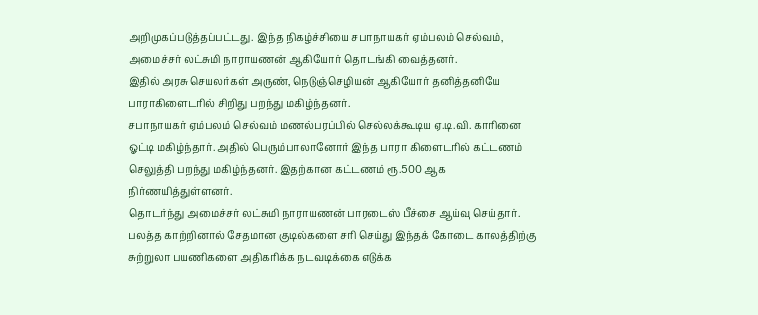அறிமுகப்படுத்தப்பட்டது. இந்த நிகழ்ச்சியை சபாநாயகர் ஏம்பலம் செல்வம், அமைச்சர் லட்சுமி நாராயணன் ஆகியோர் தொடங்கி வைத்தனர்.
இதில் அரசு செயலர்கள் அருண், நெடுஞ்செழியன் ஆகியோர் தனித்தனியே பாராகிளைடரில் சிறிது பறந்து மகிழ்ந்தனர்.
சபாநாயகர் ஏம்பலம் செல்வம் மணல்பரப்பில் செல்லக்கூடிய ஏ.டி.வி. காரினை ஓட்டி மகிழ்ந்தார். அதில் பெரும்பாலானோர் இந்த பாரா கிளைடரில் கட்டணம் செலுத்தி பறந்து மகிழ்ந்தனர். இதற்கான கட்டணம் ரூ.500 ஆக நிர்ணயித்துள்ளனர்.
தொடர்ந்து அமைச்சர் லட்சுமி நாராயணன் பாரடைஸ் பீச்சை ஆய்வு செய்தார். பலத்த காற்றினால் சேதமான குடில்களை சரி செய்து இந்தக் கோடை காலத்திற்கு சுற்றுலா பயணிகளை அதிகரிக்க நடவடிக்கை எடுக்க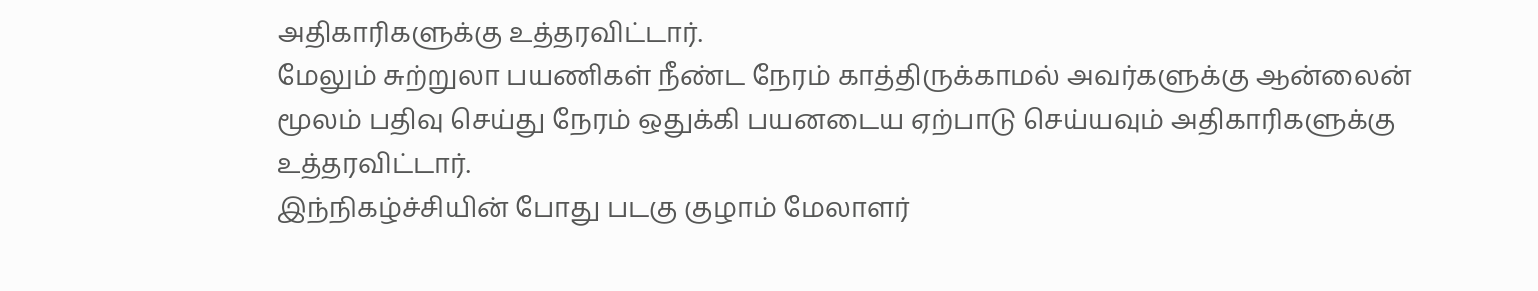அதிகாரிகளுக்கு உத்தரவிட்டார்.
மேலும் சுற்றுலா பயணிகள் நீண்ட நேரம் காத்திருக்காமல் அவர்களுக்கு ஆன்லைன் மூலம் பதிவு செய்து நேரம் ஒதுக்கி பயனடைய ஏற்பாடு செய்யவும் அதிகாரிகளுக்கு உத்தரவிட்டார்.
இந்நிகழ்ச்சியின் போது படகு குழாம் மேலாளர்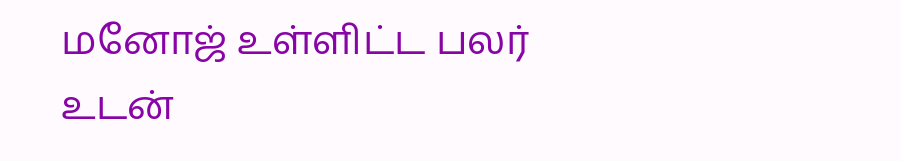மனோஜ் உள்ளிட்ட பலர் உடன்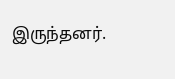இருந்தனர்.